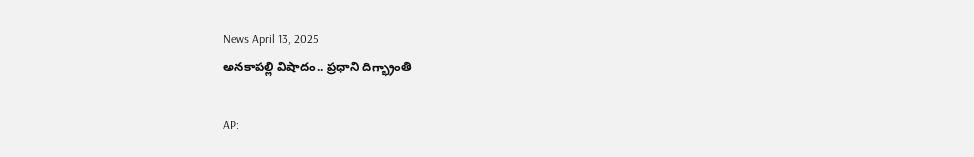News April 13, 2025
అనకాపల్లి విషాదం.. ప్రధాని దిగ్భ్రాంతి

AP: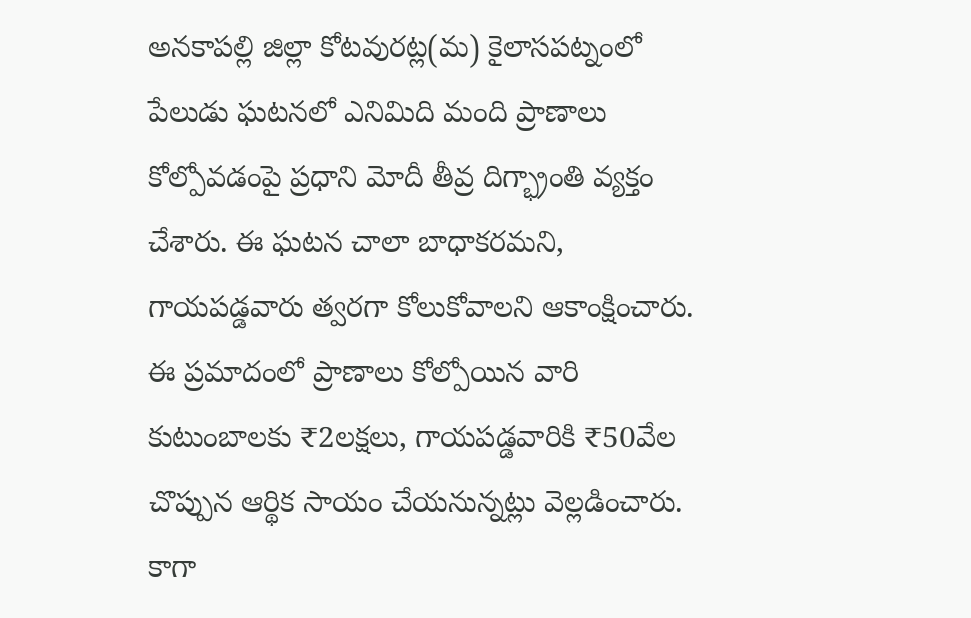అనకాపల్లి జిల్లా కోటవురట్ల(మ) కైలాసపట్నంలో పేలుడు ఘటనలో ఎనిమిది మంది ప్రాణాలు కోల్పోవడంపై ప్రధాని మోదీ తీవ్ర దిగ్భ్రాంతి వ్యక్తం చేశారు. ఈ ఘటన చాలా బాధాకరమని, గాయపడ్డవారు త్వరగా కోలుకోవాలని ఆకాంక్షించారు. ఈ ప్రమాదంలో ప్రాణాలు కోల్పోయిన వారి కుటుంబాలకు ₹2లక్షలు, గాయపడ్డవారికి ₹50వేల చొప్పున ఆర్థిక సాయం చేయనున్నట్లు వెల్లడించారు. కాగా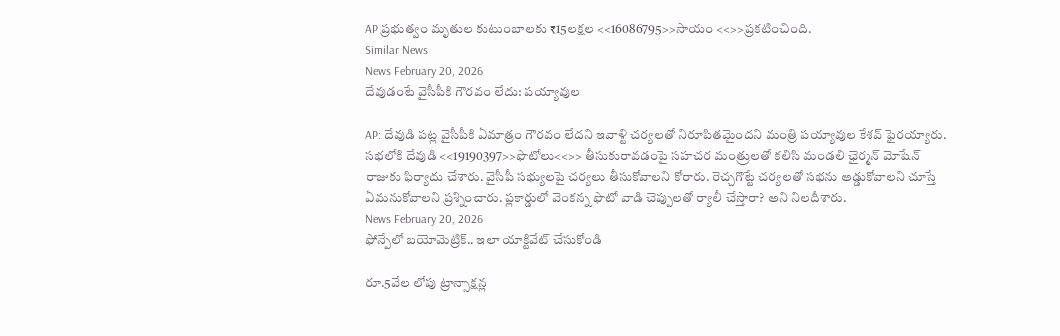AP ప్రభుత్వం మృతుల కుటుంబాలకు ₹15లక్షల <<16086795>>సాయం <<>>ప్రకటించింది.
Similar News
News February 20, 2026
దేవుడంటే వైసీపీకి గౌరవం లేదు: పయ్యావుల

AP: దేవుడి పట్ల వైసీపీకి ఏమాత్రం గౌరవం లేదని ఇవాళ్టి చర్యలతో నిరూపితమైందని మంత్రి పయ్యావుల కేశవ్ ఫైరయ్యారు. సభలోకి దేవుడి <<19190397>>ఫొటోలు<<>> తీసుకురావడంపై సహచర మంత్రులతో కలిసి మండలి ఛైర్మన్ మోషేన్ రాజుకు ఫిర్యాదు చేశారు. వైసీపీ సభ్యులపై చర్యలు తీసుకోవాలని కోరారు. రెచ్చగొట్టే చర్యలతో సభను అడ్డుకోవాలని చూస్తే ఏమనుకోవాలని ప్రశ్నించారు. ప్లకార్డులో వెంకన్న ఫొటో వాడి చెప్పులతో ర్యాలీ చేస్తారా? అని నిలదీశారు.
News February 20, 2026
ఫోన్పేలో బయోమెట్రిక్.. ఇలా యాక్టివేట్ చేసుకోండి

రూ.5వేల లోపు ట్రాన్సాక్షన్ల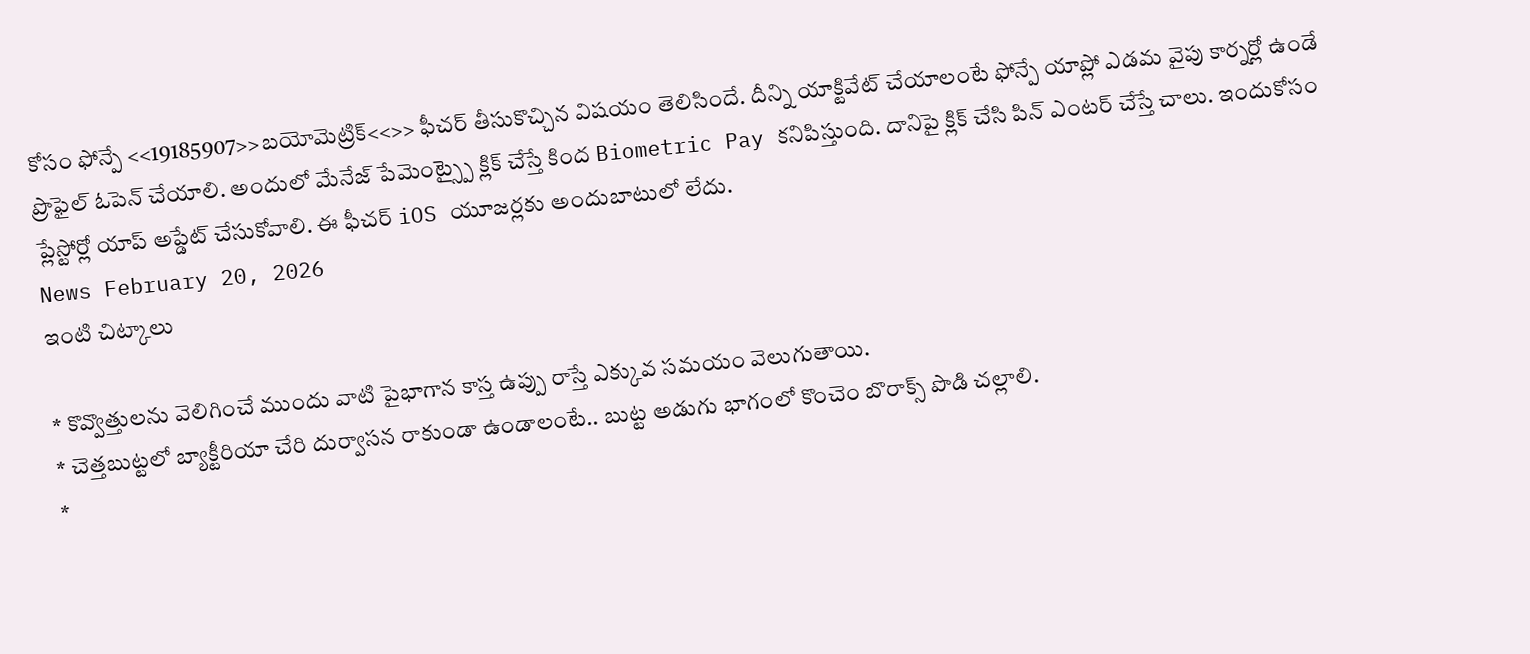కోసం ఫోన్పే <<19185907>>బయోమెట్రిక్<<>> ఫీచర్ తీసుకొచ్చిన విషయం తెలిసిందే. దీన్ని యాక్టివేట్ చేయాలంటే ఫోన్పే యాప్లో ఎడమ వైపు కార్నర్లో ఉండే ప్రొఫైల్ ఓపెన్ చేయాలి. అందులో మేనేజ్ పేమెంట్స్పై క్లిక్ చేస్తే కింద Biometric Pay కనిపిస్తుంది. దానిపై క్లిక్ చేసి పిన్ ఎంటర్ చేస్తే చాలు. ఇందుకోసం ప్లేస్టోర్లో యాప్ అప్డేట్ చేసుకోవాలి. ఈ ఫీచర్ iOS యూజర్లకు అందుబాటులో లేదు.
News February 20, 2026
ఇంటి చిట్కాలు

* కొవ్వొత్తులను వెలిగించే ముందు వాటి పైభాగాన కాస్త ఉప్పు రాస్తే ఎక్కువ సమయం వెలుగుతాయి.
* చెత్తబుట్టలో బ్యాక్టీరియా చేరి దుర్వాసన రాకుండా ఉండాలంటే.. బుట్ట అడుగు భాగంలో కొంచెం బొరాక్స్ పొడి చల్లాలి.
*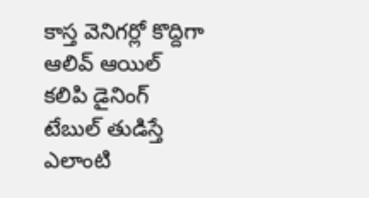కాస్త వెనిగర్లో కొద్దిగా ఆలివ్ ఆయిల్ కలిపి డైనింగ్ టేబుల్ తుడిస్తే ఎలాంటి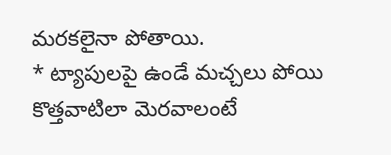మరకలైనా పోతాయి.
* ట్యాపులపై ఉండే మచ్చలు పోయి కొత్తవాటిలా మెరవాలంటే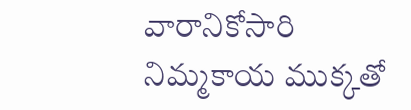వారానికోసారి నిమ్మకాయ ముక్కతో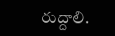రుద్దాలి.